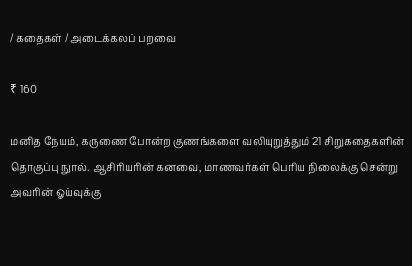/ கதைகள் / அடைக்கலப் பறவை

₹ 160

மனித நேயம், கருணை போன்ற குணங்களை வலியுறுத்தும் 21 சிறுகதைகளின் தொகுப்பு நுால். ஆசிரியரின் கனவை, மாணவர்கள் பெரிய நிலைக்கு சென்று அவரின் ஓய்வுக்கு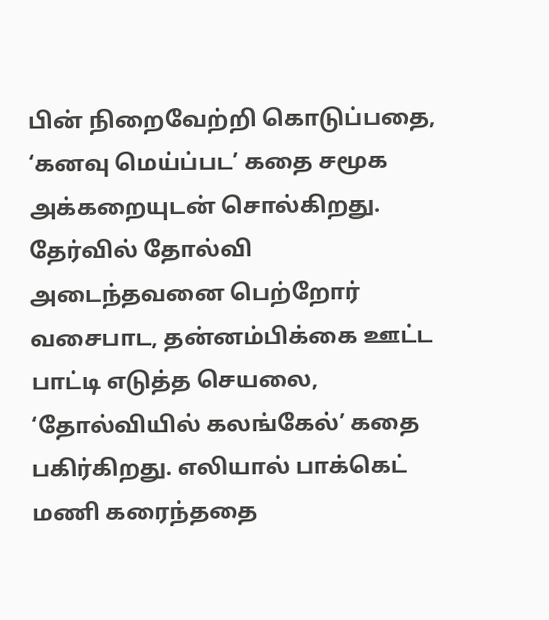பின் நிறைவேற்றி கொடுப்பதை, ‘கனவு மெய்ப்பட’ கதை சமூக அக்கறையுடன் சொல்கிறது. தேர்வில் தோல்வி அடைந்தவனை பெற்றோர் வசைபாட, தன்னம்பிக்கை ஊட்ட பாட்டி எடுத்த செயலை, ‘தோல்வியில் கலங்கேல்’ கதை பகிர்கிறது. எலியால் பாக்கெட் மணி கரைந்ததை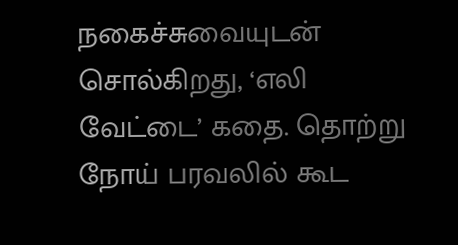நகைச்சுவையுடன் சொல்கிறது, ‘எலி வேட்டை’ கதை. தொற்று நோய் பரவலில் கூட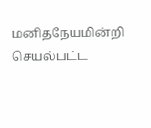மனிதநேயமின்றி செயல்பட்ட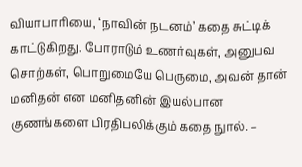வியாபாரியை, ‘நாவின் நடனம்’ கதை சுட்டிக் காட்டுகிறது. போராடும் உணர்வுகள், அனுபவ சொற்கள், பொறுமையே பெருமை, அவன் தான் மனிதன் என மனிதனின் இயல்பான குணங்களை பிரதிபலிக்கும் கதை நுால். –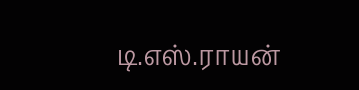டி.எஸ்.ராயன்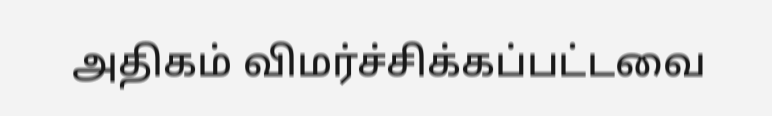அதிகம் விமர்ச்சிக்கப்பட்டவை